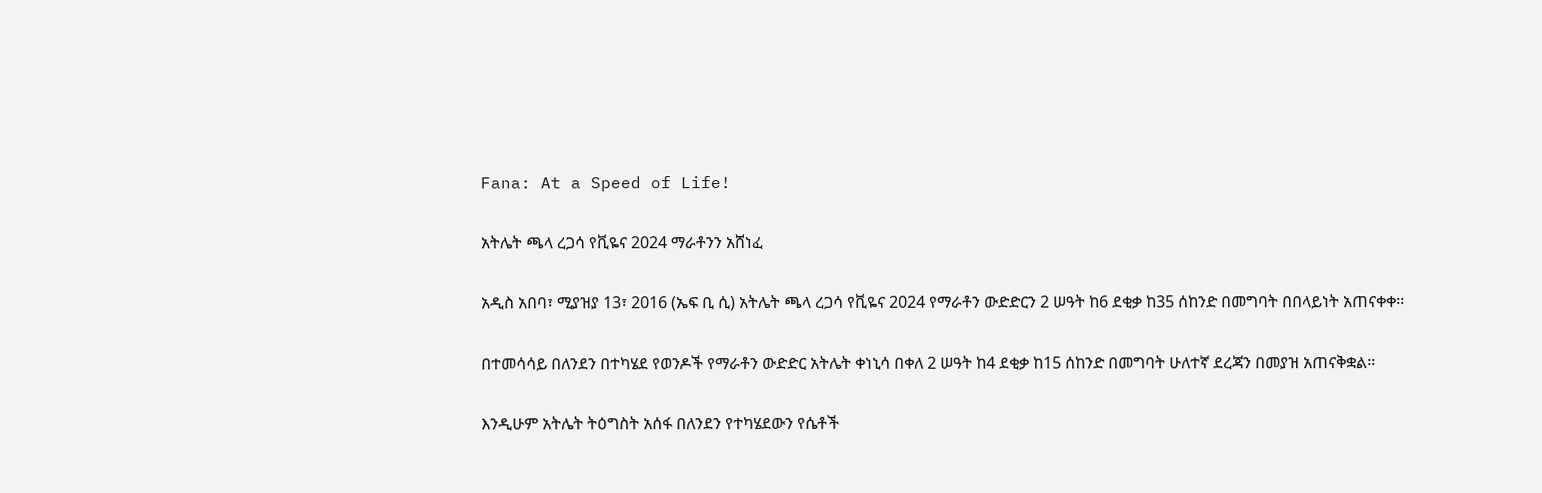Fana: At a Speed of Life!

አትሌት ጫላ ረጋሳ የቪዬና 2024 ማራቶንን አሸነፈ

አዲስ አበባ፣ ሚያዝያ 13፣ 2016 (ኤፍ ቢ ሲ) አትሌት ጫላ ረጋሳ የቪዬና 2024 የማራቶን ውድድርን 2 ሠዓት ከ6 ደቂቃ ከ35 ሰከንድ በመግባት በበላይነት አጠናቀቀ፡፡

በተመሳሳይ በለንደን በተካሄደ የወንዶች የማራቶን ውድድር አትሌት ቀነኒሳ በቀለ 2 ሠዓት ከ4 ደቂቃ ከ15 ሰከንድ በመግባት ሁለተኛ ደረጃን በመያዝ አጠናቅቋል፡፡

እንዲሁም አትሌት ትዕግስት አሰፋ በለንደን የተካሄደውን የሴቶች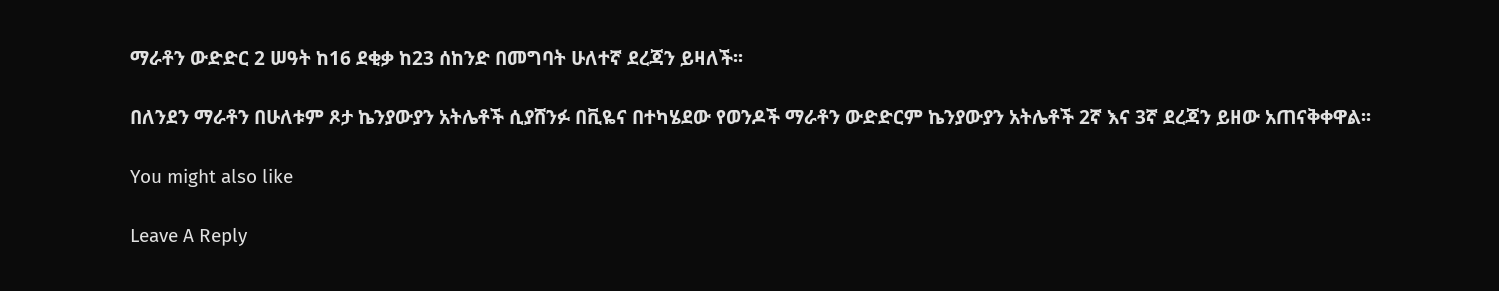ማራቶን ውድድር 2 ሠዓት ከ16 ደቂቃ ከ23 ሰከንድ በመግባት ሁለተኛ ደረጃን ይዛለች፡፡

በለንደን ማራቶን በሁለቱም ጾታ ኬንያውያን አትሌቶች ሲያሸንፉ በቪዬና በተካሄደው የወንዶች ማራቶን ውድድርም ኬንያውያን አትሌቶች 2ኛ እና 3ኛ ደረጃን ይዘው አጠናቅቀዋል፡፡

You might also like

Leave A Reply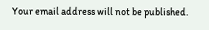Your email address will not be published.